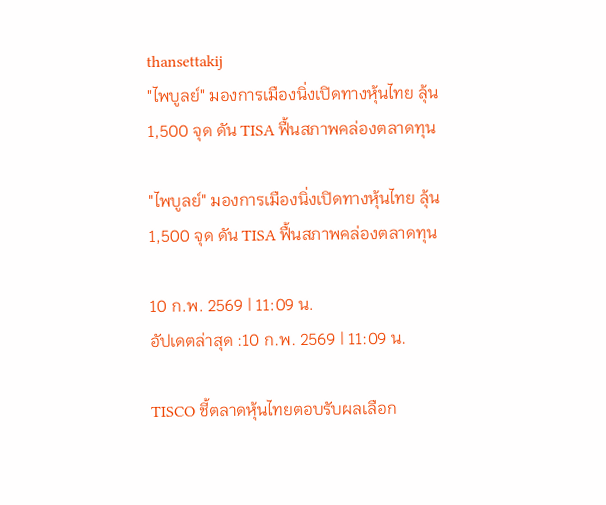thansettakij
"ไพบูลย์" มองการเมืองนิ่งเปิดทางหุ้นไทย ลุ้น 1,500 จุด ดัน TISA ฟื้นสภาพคล่องตลาดทุน

"ไพบูลย์" มองการเมืองนิ่งเปิดทางหุ้นไทย ลุ้น 1,500 จุด ดัน TISA ฟื้นสภาพคล่องตลาดทุน

10 ก.พ. 2569 | 11:09 น.
อัปเดตล่าสุด :10 ก.พ. 2569 | 11:09 น.

TISCO ชี้ตลาดหุ้นไทยตอบรับผลเลือก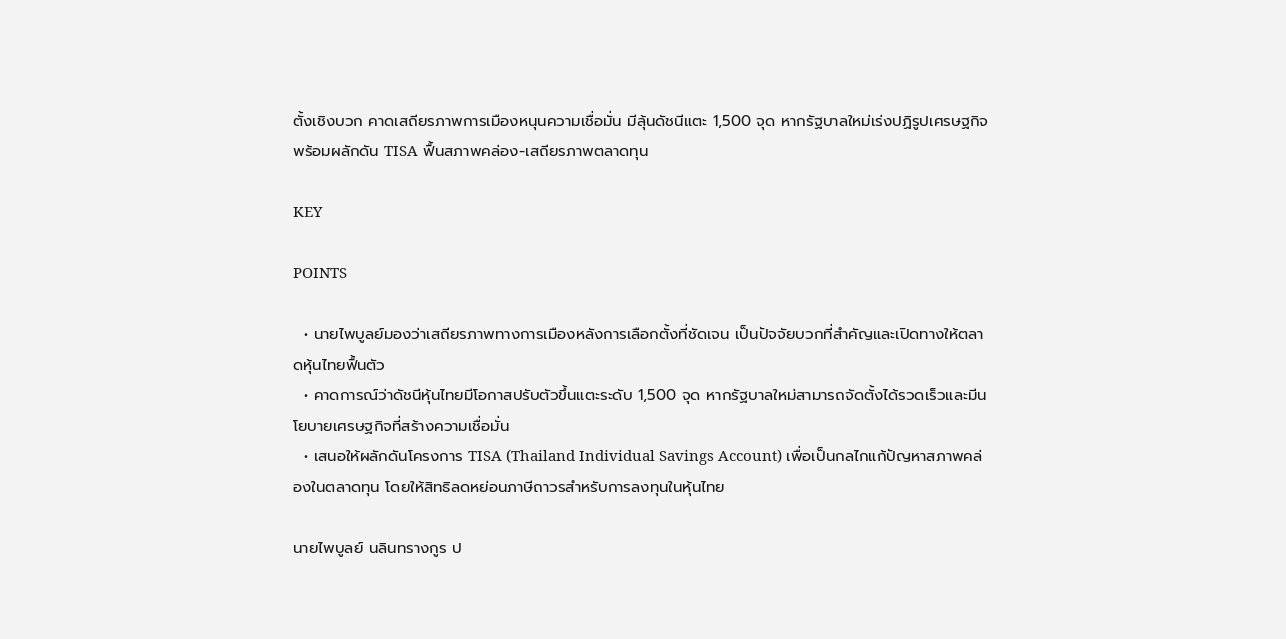ตั้งเชิงบวก คาดเสถียรภาพการเมืองหนุนความเชื่อมั่น มีลุ้นดัชนีแตะ 1,500 จุด หากรัฐบาลใหม่เร่งปฏิรูปเศรษฐกิจ พร้อมผลักดัน TISA ฟื้นสภาพคล่อง-เสถียรภาพตลาดทุน

KEY

POINTS

  • นายไพบูลย์มองว่าเสถียรภาพทางการเมืองหลังการเลือกตั้งที่ชัดเจน เป็นปัจจัยบวกที่สำคัญและเปิดทางให้ตลาดหุ้นไทยฟื้นตัว
  • คาดการณ์ว่าดัชนีหุ้นไทยมีโอกาสปรับตัวขึ้นแตะระดับ 1,500 จุด หากรัฐบาลใหม่สามารถจัดตั้งได้รวดเร็วและมีนโยบายเศรษฐกิจที่สร้างความเชื่อมั่น
  • เสนอให้ผลักดันโครงการ TISA (Thailand Individual Savings Account) เพื่อเป็นกลไกแก้ปัญหาสภาพคล่องในตลาดทุน โดยให้สิทธิลดหย่อนภาษีถาวรสำหรับการลงทุนในหุ้นไทย

นายไพบูลย์ นลินทรางกูร ป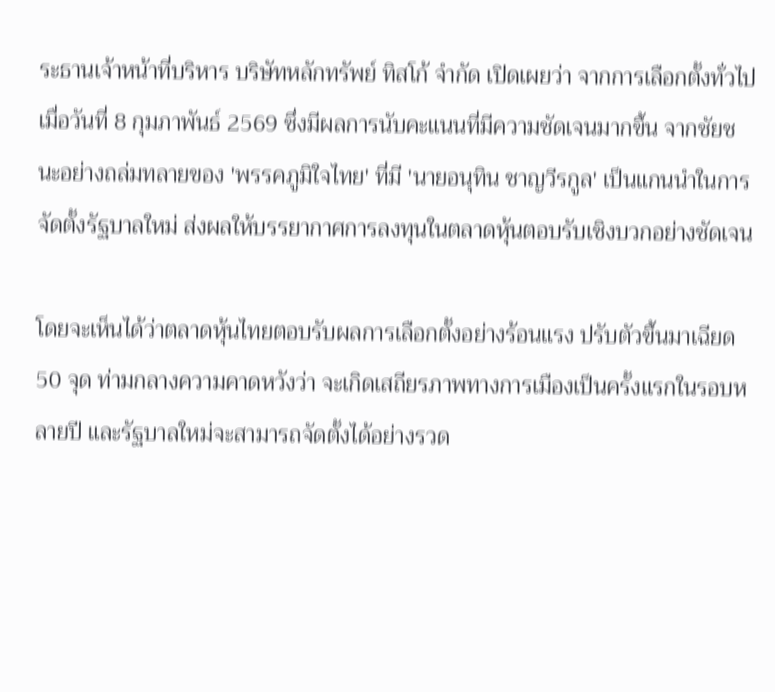ระธานเจ้าหน้าที่บริหาร บริษัทหลักทรัพย์ ทิสโก้ จำกัด เปิดเผยว่า จากการเลือกตั้งทั่วไปเมื่อวันที่ 8 กุมภาพันธ์ 2569 ซึ่งมีผลการนับคะแนนที่มีความชัดเจนมากขึ้น จากชัยชนะอย่างถล่มทลายของ 'พรรคภูมิใจไทย' ที่มี 'นายอนุทิน ชาญวีรกูล' เป็นแกนนำในการจัดตั้งรัฐบาลใหม่ ส่งผลให้บรรยากาศการลงทุนในตลาดหุ้นตอบรับเชิงบวกอย่างชัดเจน

โดยจะเห็นได้ว่าตลาดหุ้นไทยตอบรับผลการเลือกตั้งอย่างร้อนแรง ปรับตัวขึ้นมาเฉียด 50 จุด ท่ามกลางความคาดหวังว่า จะเกิดเสถียรภาพทางการเมืองเป็นครั้งแรกในรอบหลายปี และรัฐบาลใหม่จะสามารถจัดตั้งได้อย่างรวด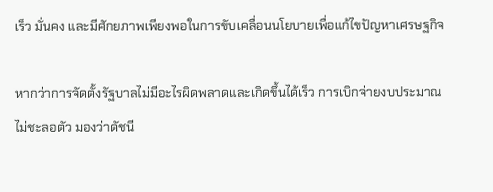เร็ว มั่นคง และมีศักยภาพเพียงพอในการขับเคลื่อนนโยบายเพื่อแก้ไขปัญหาเศรษฐกิจ

หากว่าการจัดตั้งรัฐบาลไม่มีอะไรผิดพลาดและเกิดขึ้นได้เร็ว การเบิกจ่ายงบประมาณไม่ชะลอตัว มองว่าดัชนี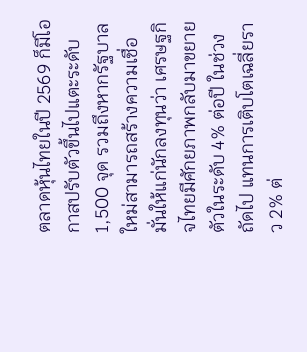ตลาดหุ้นไทยในปี 2569 ก็มีโอกาสปรับตัวขึ้นไปแตะระดับ 1,500 จุด รวมถึงหากรัฐบาลใหม่สามารถสร้างความเชื่อมั่นให้แก่นักลงทุนว่า เศรษฐกิจไทยมีศักยภาพกลับมาขยายตัวในระดับ 4% ต่อปี ในช่วงถัดไป แทนการเติบโตเฉลี่ยราว 2% ต่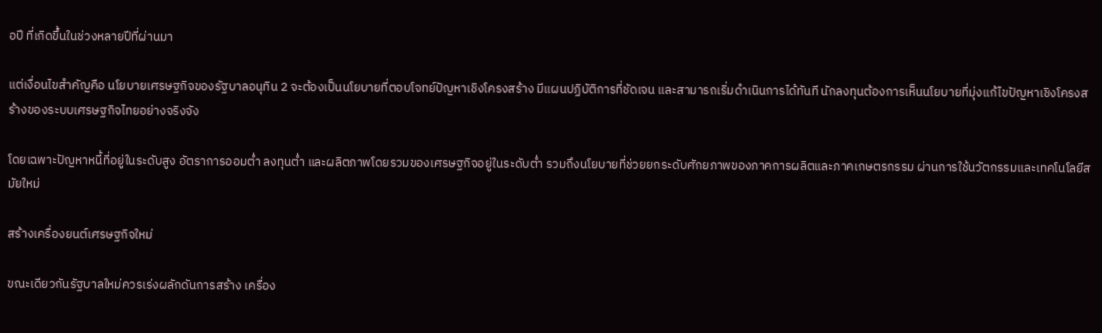อปี ที่เกิดขึ้นในช่วงหลายปีที่ผ่านมา

แต่เงื่อนไขสำคัญคือ นโยบายเศรษฐกิจของรัฐบาลอนุทิน 2 จะต้องเป็นนโยบายที่ตอบโจทย์ปัญหาเชิงโครงสร้าง มีแผนปฏิบัติการที่ชัดเจน และสามารถเริ่มดำเนินการได้ทันที นักลงทุนต้องการเห็นนโยบายที่มุ่งแก้ไขปัญหาเชิงโครงสร้างของระบบเศรษฐกิจไทยอย่างจริงจัง

โดยเฉพาะปัญหาหนี้ที่อยู่ในระดับสูง อัตราการออมต่ำ ลงทุนต่ำ และผลิตภาพโดยรวมของเศรษฐกิจอยู่ในระดับต่ำ รวมถึงนโยบายที่ช่วยยกระดับศักยภาพของภาคการผลิตและภาคเกษตรกรรม ผ่านการใช้นวัตกรรมและเทคโนโลยีสมัยใหม่

สร้างเครื่องยนต์เศรษฐกิจใหม่

ขณะเดียวกันรัฐบาลใหม่ควรเร่งผลักดันการสร้าง เครื่อง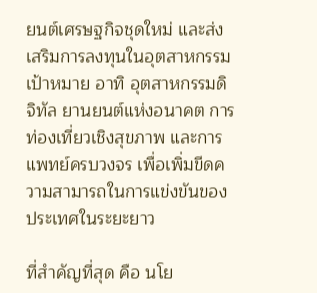ยนต์เศรษฐกิจชุดใหม่ และส่งเสริมการลงทุนในอุตสาหกรรมเป้าหมาย อาทิ อุตสาหกรรมดิจิทัล ยานยนต์แห่งอนาคต การท่องเที่ยวเชิงสุขภาพ และการแพทย์ครบวงจร เพื่อเพิ่มขีดความสามารถในการแข่งขันของประเทศในระยะยาว

ที่สำคัญที่สุด คือ นโย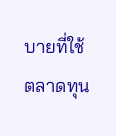บายที่ใช้ ตลาดทุน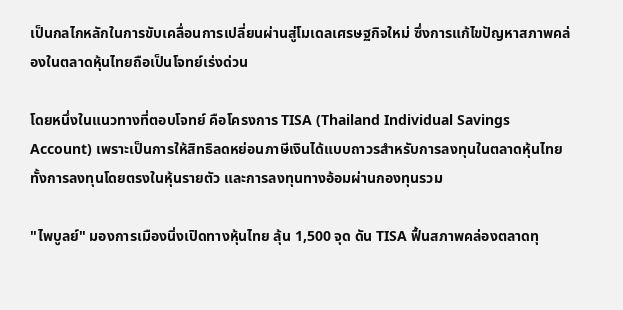เป็นกลไกหลักในการขับเคลื่อนการเปลี่ยนผ่านสู่โมเดลเศรษฐกิจใหม่ ซึ่งการแก้ไขปัญหาสภาพคล่องในตลาดหุ้นไทยถือเป็นโจทย์เร่งด่วน

โดยหนึ่งในแนวทางที่ตอบโจทย์ คือโครงการ TISA (Thailand Individual Savings Account) เพราะเป็นการให้สิทธิลดหย่อนภาษีเงินได้แบบถาวรสำหรับการลงทุนในตลาดหุ้นไทย ทั้งการลงทุนโดยตรงในหุ้นรายตัว และการลงทุนทางอ้อมผ่านกองทุนรวม

"ไพบูลย์" มองการเมืองนิ่งเปิดทางหุ้นไทย ลุ้น 1,500 จุด ดัน TISA ฟื้นสภาพคล่องตลาดทุ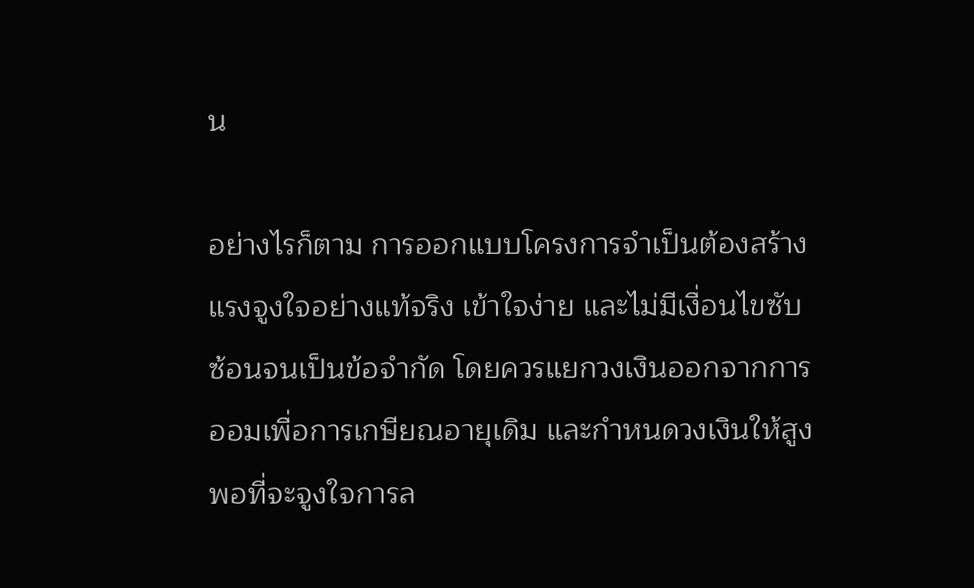น

อย่างไรก็ตาม การออกแบบโครงการจำเป็นต้องสร้างแรงจูงใจอย่างแท้จริง เข้าใจง่าย และไม่มีเงื่อนไขซับซ้อนจนเป็นข้อจำกัด โดยควรแยกวงเงินออกจากการออมเพื่อการเกษียณอายุเดิม และกำหนดวงเงินให้สูงพอที่จะจูงใจการล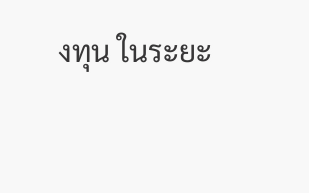งทุน ในระยะ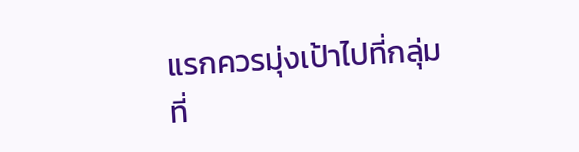แรกควรมุ่งเป้าไปที่กลุ่มที่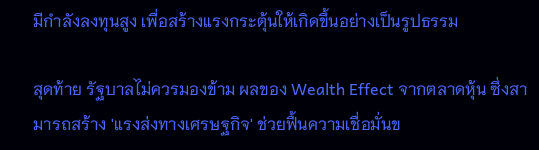มีกำลังลงทุนสูง เพื่อสร้างแรงกระตุ้นให้เกิดขึ้นอย่างเป็นรูปธรรม

สุดท้าย รัฐบาลไม่ควรมองข้าม ผลของ Wealth Effect จากตลาดหุ้น ซึ่งสามารถสร้าง 'แรงส่งทางเศรษฐกิจ' ช่วยฟื้นความเชื่อมั่นข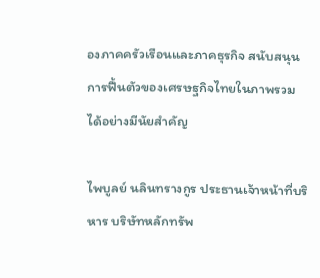องภาคครัวเรือนและภาคธุรกิจ สนับสนุนการฟื้นตัวของเศรษฐกิจไทยในภาพรวมได้อย่างมีนัยสำคัญ

ไพบูลย์ นลินทรางกูร ประธานเจ้าหน้าที่บริหาร บริษัทหลักทรัพ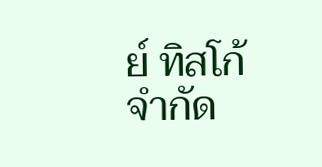ย์ ทิสโก้ จำกัด